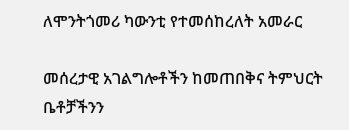ለሞንትጎመሪ ካውንቲ የተመሰከረለት አመራር

መሰረታዊ አገልግሎቶችን ከመጠበቅና ትምህርት ቤቶቻችንን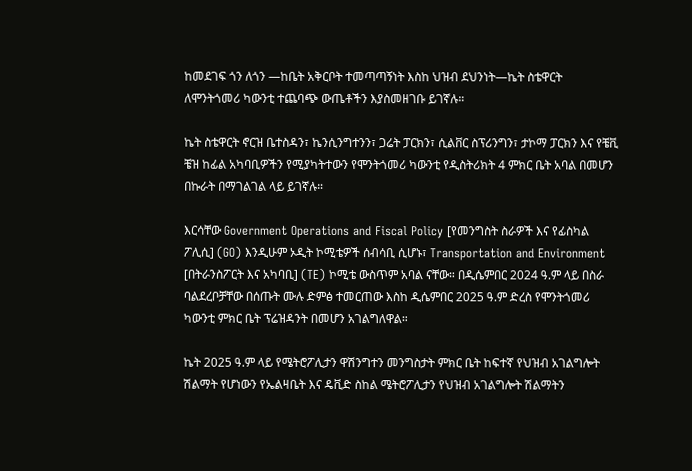ከመደገፍ ጎን ለጎን —ከቤት አቅርቦት ተመጣጣኝነት እስከ ህዝብ ደህንነት—ኬት ስቴዋርት ለሞንትጎመሪ ካውንቲ ተጨባጭ ውጤቶችን እያስመዘገቡ ይገኛሉ።

ኬት ስቴዋርት ኖርዝ ቤተስዳን፣ ኬንሲንግተንን፣ ጋሬት ፓርክን፣ ሲልቨር ስፕሪንግን፣ ታኮማ ፓርክን እና የቼቪ ቼዝ ከፊል አካባቢዎችን የሚያካትተውን የሞንትጎመሪ ካውንቲ የዲስትሪክት 4 ምክር ቤት አባል በመሆን በኩራት በማገልገል ላይ ይገኛሉ።

እርሳቸው Government Operations and Fiscal Policy [የመንግስት ስራዎች እና የፊስካል ፖሊሲ] (GO) እንዲሁም ኦዲት ኮሚቴዎች ሰብሳቢ ሲሆኑ፣ Transportation and Environment [በትራንስፖርት እና አካባቢ] (TE) ኮሚቴ ውስጥም አባል ናቸው። በዲሴምበር 2024 ዓ.ም ላይ በስራ ባልደረቦቻቸው በሰጡት ሙሉ ድምፅ ተመርጠው እስከ ዲሴምበር 2025 ዓ.ም ድረስ የሞንትጎመሪ ካውንቲ ምክር ቤት ፕሬዝዳንት በመሆን አገልግለዋል።

ኬት 2025 ዓ.ም ላይ የሜትሮፖሊታን ዋሽንግተን መንግስታት ምክር ቤት ከፍተኛ የህዝብ አገልግሎት ሽልማት የሆነውን የኤልዛቤት እና ዴቪድ ስከል ሜትሮፖሊታን የህዝብ አገልግሎት ሽልማትን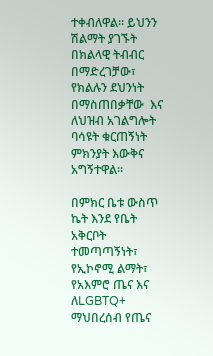ተቀብለዋል። ይህንን ሽልማት ያገኙት በክልላዊ ትብብር በማድረገቻው፣ የክልሉን ደህንነት በማስጠበቃቸው  እና ለህዝብ አገልግሎት ባሳዩት ቁርጠኝነት ምክንያት እውቅና አግኝተዋል።

በምክር ቤቱ ውስጥ ኬት እንደ የቤት አቅርቦት ተመጣጣኝነት፣ የኢኮኖሚ ልማት፣ የአእምሮ ጤና እና ለLGBTQ+ ማህበረሰብ የጤና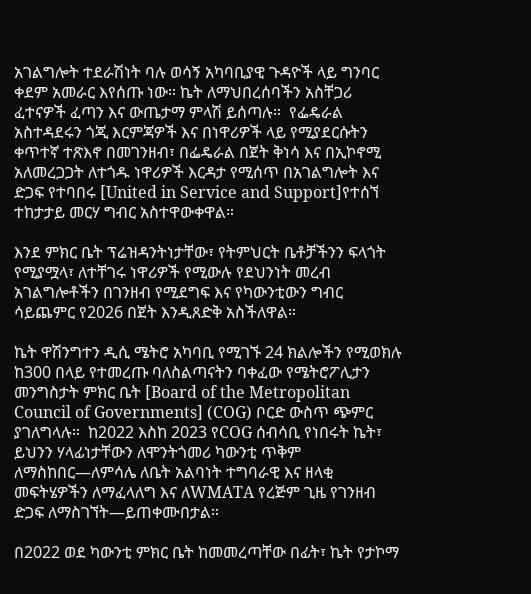አገልግሎት ተደራሽነት ባሉ ወሳኝ አካባቢያዊ ጉዳዮች ላይ ግንባር ቀደም አመራር እየሰጡ ነው። ኬት ለማህበረሰባችን አስቸጋሪ ፈተናዎች ፈጣን እና ውጤታማ ምላሽ ይሰጣሉ።  የፌዴራል አስተዳደሩን ጎጂ እርምጃዎች እና በነዋሪዎች ላይ የሚያደርሱትን ቀጥተኛ ተጽእኖ በመገንዘብ፣ በፌዴራል በጀት ቅነሳ እና በኢኮኖሚ አለመረጋጋት ለተጎዱ ነዋሪዎች እርዳታ የሚሰጥ በአገልግሎት እና ድጋፍ የተባበሩ [United in Service and Support]የተሰኘ ተከታታይ መርሃ ግብር አስተዋውቀዋል።

እንደ ምክር ቤት ፕሬዝዳንትነታቸው፣ የትምህርት ቤቶቻችንን ፍላጎት የሚያሟላ፣ ለተቸገሩ ነዋሪዎች የሚውሉ የደህንነት መረብ አገልግሎቶችን በገንዘብ የሚደግፍ እና የካውንቲውን ግብር ሳይጨምር የ2026 በጀት እንዲጸድቅ አስችለዋል።

ኬት ዋሽንግተን ዲሲ ሜትሮ አካባቢ የሚገኙ 24 ክልሎችን የሚወክሉ ከ300 በላይ የተመረጡ ባለስልጣናትን ባቀፈው የሜትሮፖሊታን መንግስታት ምክር ቤት [Board of the Metropolitan Council of Governments] (COG) ቦርድ ውስጥ ጭምር ያገለግላሉ።  ከ2022 እስከ 2023 የCOG ሰብሳቢ የነበሩት ኬት፣ ይህንን ሃላፊነታቸውን ለሞንትጎመሪ ካውንቲ ጥቅም ለማስከበር—ለምሳሌ ለቤት አልባነት ተግባራዊ እና ዘላቂ መፍትሄዎችን ለማፈላለግ እና ለWMATA የረጅም ጊዜ የገንዘብ ድጋፍ ለማስገኘት—ይጠቀሙበታል።

በ2022 ወደ ካውንቲ ምክር ቤት ከመመረጣቸው በፊት፣ ኬት የታኮማ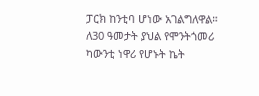ፓርክ ከንቲባ ሆነው አገልግለዋል። ለ30 ዓመታት ያህል የሞንትጎመሪ ካውንቲ ነዋሪ የሆኑት ኬት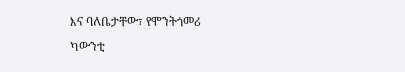እና ባለቤታቸው፣ የሞንትጎመሪ ካውንቲ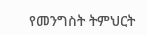የመንግስት ትምህርት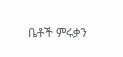ቤቶች ምሩቃን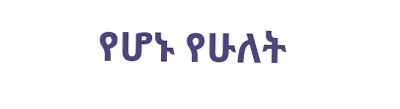የሆኑ የሁለት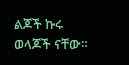ልጆች ኩሩ ወላጆች ናቸው።